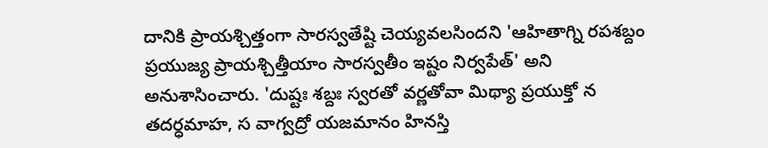దానికి ప్రాయశ్చిత్తంగా సారస్వతేష్టి చెయ్యవలసిందని 'ఆహితాగ్ని రపశబ్దం ప్రయుజ్య ప్రాయశ్చిత్తీయాం సారస్వతీం ఇష్టం నిర్వపేత్' అని అనుశాసించారు. 'దుష్టః శబ్దః స్వరతో వర్ణతోవా మిథ్యా ప్రయుక్తో న తదర్ధమాహ, స వాగ్వద్రో యజమానం హినస్తి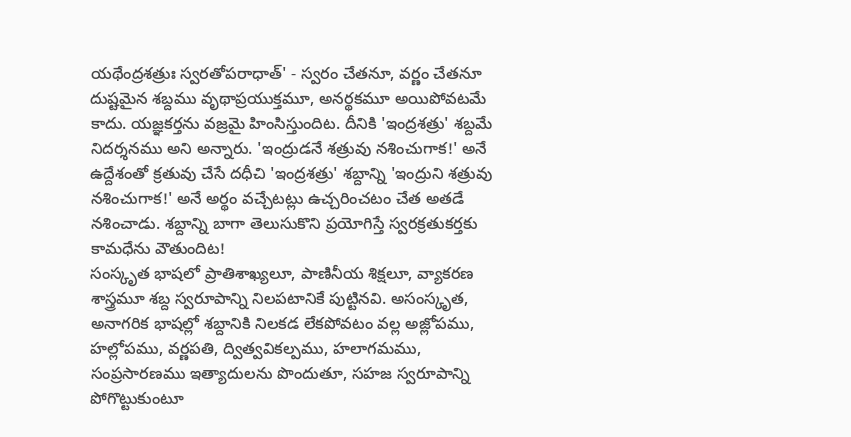యథేంద్రశత్రుః స్వరతోపరాధాత్' - స్వరం చేతనూ, వర్ణం చేతనూ దుష్టమైన శబ్దము వృథాప్రయుక్తమూ, అనర్థకమూ అయిపోవటమే కాదు. యజ్ఞకర్తను వజ్రమై హింసిస్తుందిట. దీనికి 'ఇంద్రశత్రు' శబ్దమే నిదర్శనము అని అన్నారు. 'ఇంద్రుడనే శత్రువు నశించుగాక!' అనే ఉద్దేశంతో క్రతువు చేసే దధీచి 'ఇంద్రశత్రు' శబ్దాన్ని 'ఇంద్రుని శత్రువు నశించుగాక!' అనే అర్థం వచ్చేటట్లు ఉచ్చరించటం చేత అతడే నశించాడు. శబ్దాన్ని బాగా తెలుసుకొని ప్రయోగిస్తే స్వరక్రతుకర్తకు కామధేను వౌతుందిట!
సంస్కృత భాషలో ప్రాతిశాఖ్యలూ, పాణినీయ శిక్షలూ, వ్యాకరణ శాస్త్రమూ శబ్ద స్వరూపాన్ని నిలపటానికే పుట్టినవి. అసంస్కృత, అనాగరిక భాషల్లో శబ్దానికి నిలకడ లేకపోవటం వల్ల అజ్లోపము, హల్లోపము, వర్ణపతి, ద్విత్వవికల్పము, హలాగమము, సంప్రసారణము ఇత్యాదులను పొందుతూ, సహజ స్వరూపాన్ని పోగొట్టుకుంటూ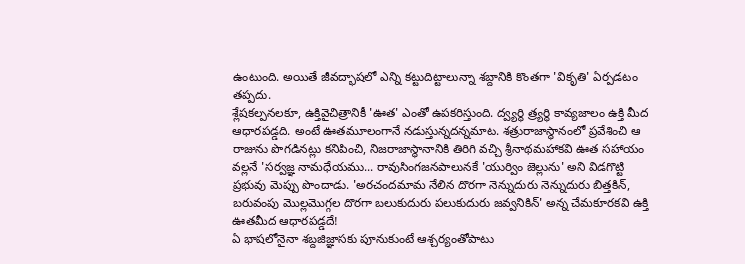ఉంటుంది. అయితే జీవద్భాషలో ఎన్ని కట్టుదిట్టాలున్నా శబ్దానికి కొంతగా 'వికృతి' ఏర్పడటం తప్పదు.
శ్లేషకల్పనలకూ, ఉక్తివైచిత్రానికీ 'ఊత' ఎంతో ఉపకరిస్తుంది. ద్వ్యర్థి త్ర్యర్థి కావ్యజాలం ఉక్తి మీద ఆధారపడ్డది. అంటే ఊతమూలంగానే నడుస్తున్నదన్నమాట. శత్రురాజాస్థానంలో ప్రవేశించి ఆ రాజును పొగడినట్లు కనిపించి, నిజరాజాస్థానానికి తిరిగి వచ్చి శ్రీనాథమహాకవి ఊత సహాయం వల్లనే 'సర్వజ్ఞ నామధేయము... రావుసింగజనపాలునకే 'యుర్విం జెల్లును' అని విడగొట్టి ప్రభువు మెప్పు పొందాడు. 'అరచందమామ నేలిన దొరగా నెన్నుదురు నెన్నుదురు బిత్తకిన్, బరువంపు మొల్లమొగ్గల దొరగా బలుకుదురు పలుకుదురు జవ్వనికిన్' అన్న చేమకూరకవి ఉక్తి ఊతమీద ఆధారపడ్డదే!
ఏ భాషలోనైనా శబ్దజిజ్ఞాసకు పూనుకుంటే ఆశ్చర్యంతోపాటు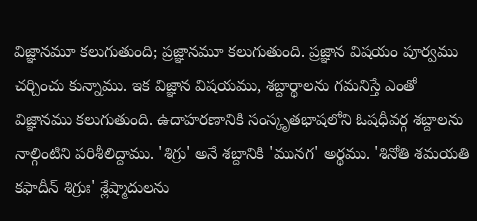విజ్ఞానమూ కలుగుతుంది; ప్రజ్ఞానమూ కలుగుతుంది. ప్రజ్ఞాన విషయం పూర్వము చర్చించు కున్నాము. ఇక విజ్ఞాన విషయము, శబ్దార్థాలను గమనిస్తే ఎంతో విజ్ఞానము కలుగుతుంది. ఉదాహరణానికి సంస్కృతభాషలోని ఓషధీవర్గ శబ్దాలను నాల్గింటిని పరిశీలిద్దాము. 'శిగ్రు' అనే శబ్దానికి 'మునగ' అర్థము. 'శినోతి శమయతి కఫాదీన్ శిగ్రుః' శ్లేష్మాదులను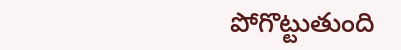పోగొట్టుతుంది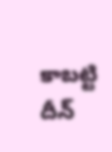కాబట్టి దీన్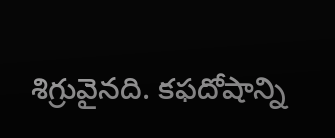శిగ్రువైనది. కఫదోషాన్ని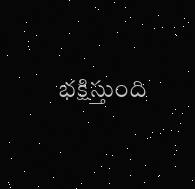భక్షిస్తుంది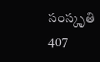సంస్కృతి
407